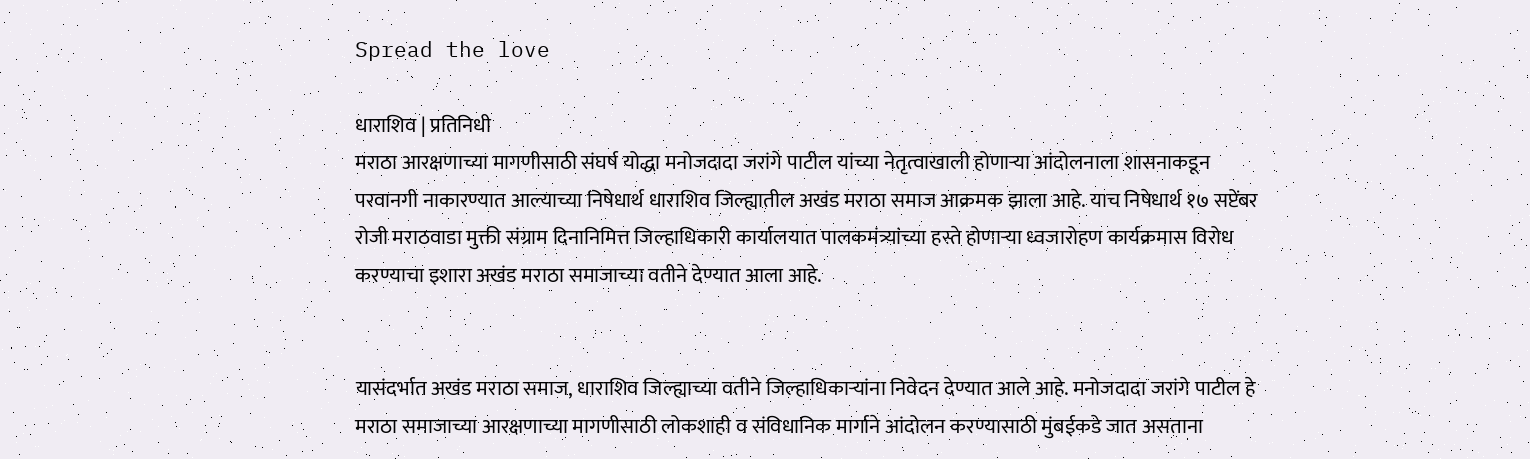Spread the love

धाराशिव | प्रतिनिधी
मराठा आरक्षणाच्या मागणीसाठी संघर्ष योद्धा मनोजदादा जरांगे पाटील यांच्या नेतृत्वाखाली होणाऱ्या आंदोलनाला शासनाकडून परवानगी नाकारण्यात आल्याच्या निषेधार्थ धाराशिव जिल्ह्यातील अखंड मराठा समाज आक्रमक झाला आहे. याच निषेधार्थ १७ सप्टेंबर रोजी मराठवाडा मुक्ती संग्राम दिनानिमित्त जिल्हाधिकारी कार्यालयात पालकमंत्र्यांच्या हस्ते होणाऱ्या ध्वजारोहण कार्यक्रमास विरोध करण्याचा इशारा अखंड मराठा समाजाच्या वतीने देण्यात आला आहे.


यासंदर्भात अखंड मराठा समाज, धाराशिव जिल्ह्याच्या वतीने जिल्हाधिकाऱ्यांना निवेदन देण्यात आले आहे. मनोजदादा जरांगे पाटील हे मराठा समाजाच्या आरक्षणाच्या मागणीसाठी लोकशाही व संविधानिक मार्गाने आंदोलन करण्यासाठी मुंबईकडे जात असताना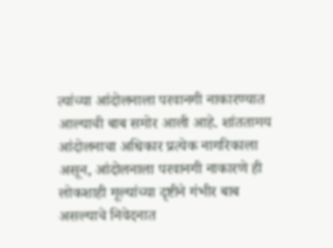त्यांच्या आंदोलनाला परवानगी नाकारण्यात आल्याची बाब समोर आली आहे. शांततामय आंदोलनाचा अधिकार प्रत्येक नागरिकाला असून, आंदोलनाला परवानगी नाकारणे ही लोकशाही मूल्यांच्या दृष्टीने गंभीर बाब असल्याचे निवेदनात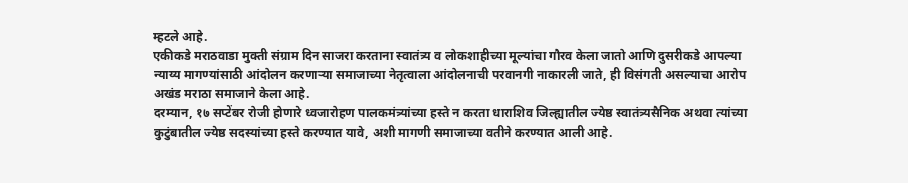म्हटले आहे.
एकीकडे मराठवाडा मुक्ती संग्राम दिन साजरा करताना स्वातंत्र्य व लोकशाहीच्या मूल्यांचा गौरव केला जातो आणि दुसरीकडे आपल्या न्याय्य मागण्यांसाठी आंदोलन करणाऱ्या समाजाच्या नेतृत्वाला आंदोलनाची परवानगी नाकारली जाते, ही विसंगती असल्याचा आरोप अखंड मराठा समाजाने केला आहे.
दरम्यान, १७ सप्टेंबर रोजी होणारे ध्वजारोहण पालकमंत्र्यांच्या हस्ते न करता धाराशिव जिल्ह्यातील ज्येष्ठ स्वातंत्र्यसैनिक अथवा त्यांच्या कुटुंबातील ज्येष्ठ सदस्यांच्या हस्ते करण्यात यावे, अशी मागणी समाजाच्या वतीने करण्यात आली आहे.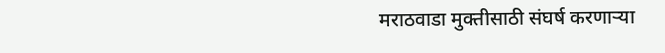मराठवाडा मुक्तीसाठी संघर्ष करणाऱ्या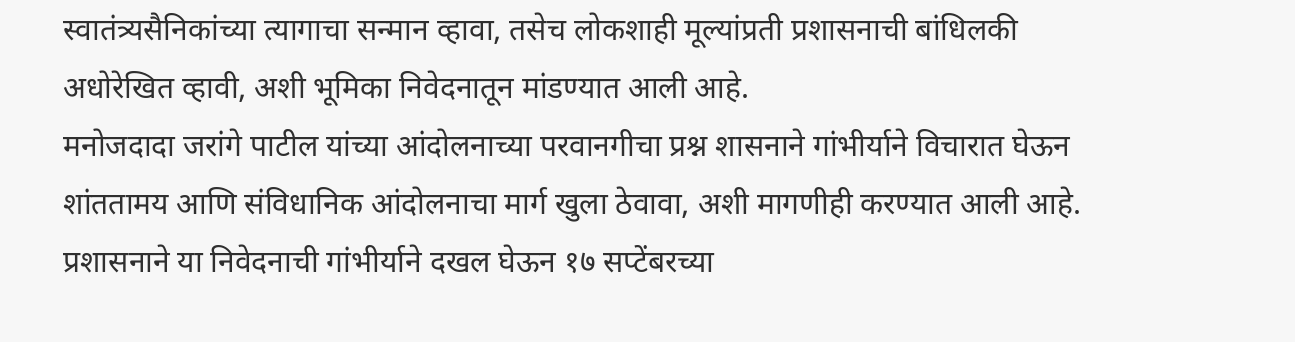स्वातंत्र्यसैनिकांच्या त्यागाचा सन्मान व्हावा, तसेच लोकशाही मूल्यांप्रती प्रशासनाची बांधिलकी अधोरेखित व्हावी, अशी भूमिका निवेदनातून मांडण्यात आली आहे.
मनोजदादा जरांगे पाटील यांच्या आंदोलनाच्या परवानगीचा प्रश्न शासनाने गांभीर्याने विचारात घेऊन शांततामय आणि संविधानिक आंदोलनाचा मार्ग खुला ठेवावा, अशी मागणीही करण्यात आली आहे.
प्रशासनाने या निवेदनाची गांभीर्याने दखल घेऊन १७ सप्टेंबरच्या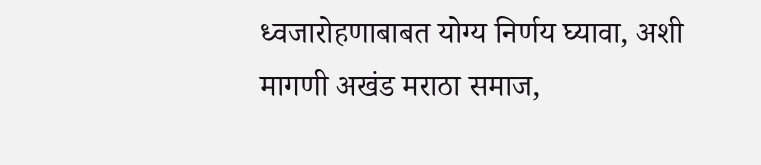ध्वजारोहणाबाबत योग्य निर्णय घ्यावा, अशी मागणी अखंड मराठा समाज,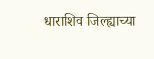धाराशिव जिल्ह्याच्या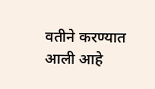वतीने करण्यात आली आहे